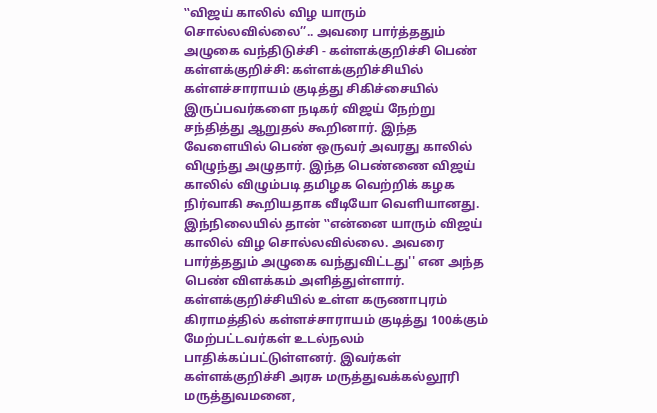‛‛விஜய் காலில் விழ யாரும் சொல்லவில்லை’’.. அவரை பார்த்ததும் அழுகை வந்திடுச்சி - கள்ளக்குறிச்சி பெண்
கள்ளக்குறிச்சி: கள்ளக்குறிச்சியில் கள்ளச்சாராயம் குடித்து சிகிச்சையில் இருப்பவர்களை நடிகர் விஜய் நேற்று சந்தித்து ஆறுதல் கூறினார். இந்த வேளையில் பெண் ஒருவர் அவரது காலில் விழுந்து அழுதார். இந்த பெண்ணை விஜய் காலில் விழும்படி தமிழக வெற்றிக் கழக நிர்வாகி கூறியதாக வீடியோ வெளியானது. இந்நிலையில் தான் ‛‛என்னை யாரும் விஜய் காலில் விழ சொல்லவில்லை. அவரை பார்த்ததும் அழுகை வந்துவிட்டது'' என அந்த பெண் விளக்கம் அளித்துள்ளார்.
கள்ளக்குறிச்சியில் உள்ள கருணாபுரம் கிராமத்தில் கள்ளச்சாராயம் குடித்து 100க்கும் மேற்பட்டவர்கள் உடல்நலம் பாதிக்கப்பட்டுள்ளனர். இவர்கள் கள்ளக்குறிச்சி அரசு மருத்துவக்கல்லூரி மருத்துவமனை,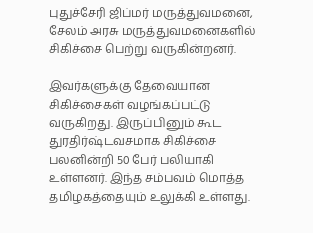புதுச்சேரி ஜிப்மர் மருத்துவமனை, சேலம் அரசு மருத்துவமனைகளில் சிகிச்சை பெற்று வருகின்றனர்.

இவர்களுக்கு தேவையான சிகிச்சைகள் வழங்கப்பட்டு வருகிறது. இருப்பினும் கூட துரதிர்ஷ்டவசமாக சிகிச்சை பலனின்றி 50 பேர் பலியாகி உள்ளனர். இந்த சம்பவம் மொத்த தமிழகத்தையும் உலுக்கி உள்ளது.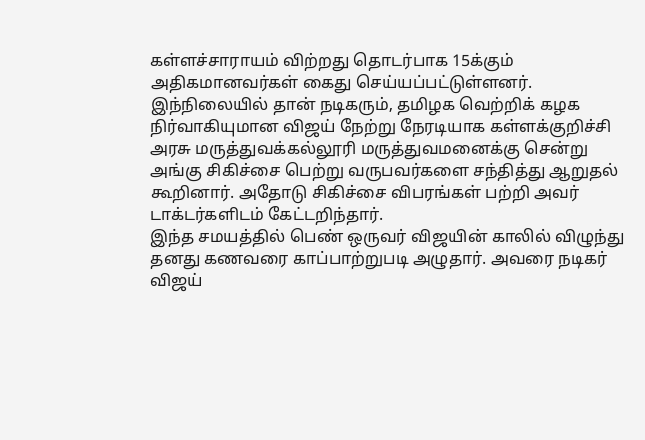கள்ளச்சாராயம் விற்றது தொடர்பாக 15க்கும் அதிகமானவர்கள் கைது செய்யப்பட்டுள்ளனர்.
இந்நிலையில் தான் நடிகரும், தமிழக வெற்றிக் கழக நிர்வாகியுமான விஜய் நேற்று நேரடியாக கள்ளக்குறிச்சி அரசு மருத்துவக்கல்லூரி மருத்துவமனைக்கு சென்று அங்கு சிகிச்சை பெற்று வருபவர்களை சந்தித்து ஆறுதல் கூறினார். அதோடு சிகிச்சை விபரங்கள் பற்றி அவர் டாக்டர்களிடம் கேட்டறிந்தார்.
இந்த சமயத்தில் பெண் ஒருவர் விஜயின் காலில் விழுந்து தனது கணவரை காப்பாற்றுபடி அழுதார். அவரை நடிகர் விஜய்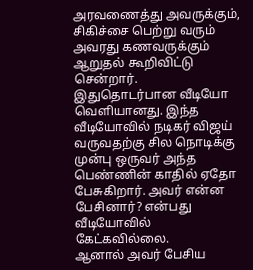அரவணைத்து அவருக்கும், சிகிச்சை பெற்று வரும் அவரது கணவருக்கும் ஆறுதல் கூறிவிட்டு சென்றார். இதுதொடர்பான வீடியோ வெளியானது. இந்த வீடியோவில் நடிகர் விஜய் வருவதற்கு சில நொடிக்கு முன்பு ஒருவர் அந்த பெண்ணின் காதில் ஏதோ பேசுகிறார். அவர் என்ன பேசினார்? என்பது வீடியோவில் கேட்கவில்லை.
ஆனால் அவர் பேசிய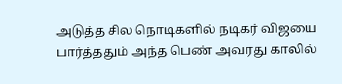அடுத்த சில நொடிகளில் நடிகர் விஜயை பார்த்ததும் அந்த பெண் அவரது காலில்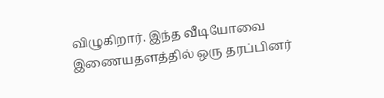விழுகிறார். இந்த வீடியோவை இணையதளத்தில் ஒரு தரப்பினர்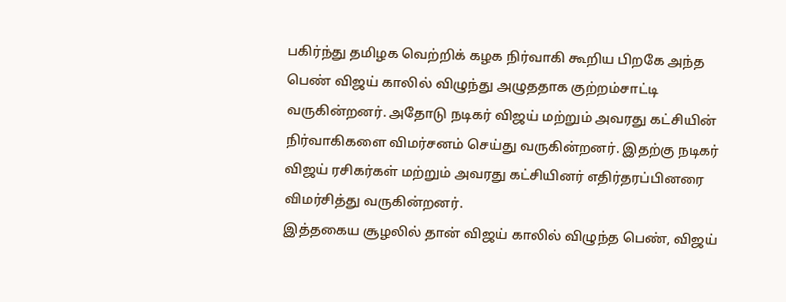பகிர்ந்து தமிழக வெற்றிக் கழக நிர்வாகி கூறிய பிறகே அந்த பெண் விஜய் காலில் விழுந்து அழுததாக குற்றம்சாட்டி வருகின்றனர். அதோடு நடிகர் விஜய் மற்றும் அவரது கட்சியின் நிர்வாகிகளை விமர்சனம் செய்து வருகின்றனர். இதற்கு நடிகர் விஜய் ரசிகர்கள் மற்றும் அவரது கட்சியினர் எதிர்தரப்பினரை விமர்சித்து வருகின்றனர்.
இத்தகைய சூழலில் தான் விஜய் காலில் விழுந்த பெண், விஜய்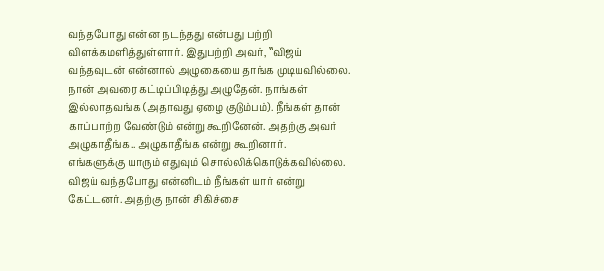வந்தபோது என்ன நடந்தது என்பது பற்றி விளக்கமளித்துள்ளார். இதுபற்றி அவர், ‛‛விஜய் வந்தவுடன் என்னால் அழுகையை தாங்க முடியவில்லை. நான் அவரை கட்டிப்பிடித்து அழுதேன். நாங்கள் இல்லாதவங்க (அதாவது ஏழை குடும்பம்). நீங்கள் தான் காப்பாற்ற வேண்டும் என்று கூறினேன். அதற்கு அவர் அழுகாதீங்க.. அழுகாதீங்க என்று கூறினார்.
எங்களுக்கு யாரும் எதுவும் சொல்லிக்கொடுக்கவில்லை. விஜய் வந்தபோது என்னிடம் நீங்கள் யார் என்று கேட்டனர். அதற்கு நான் சிகிச்சை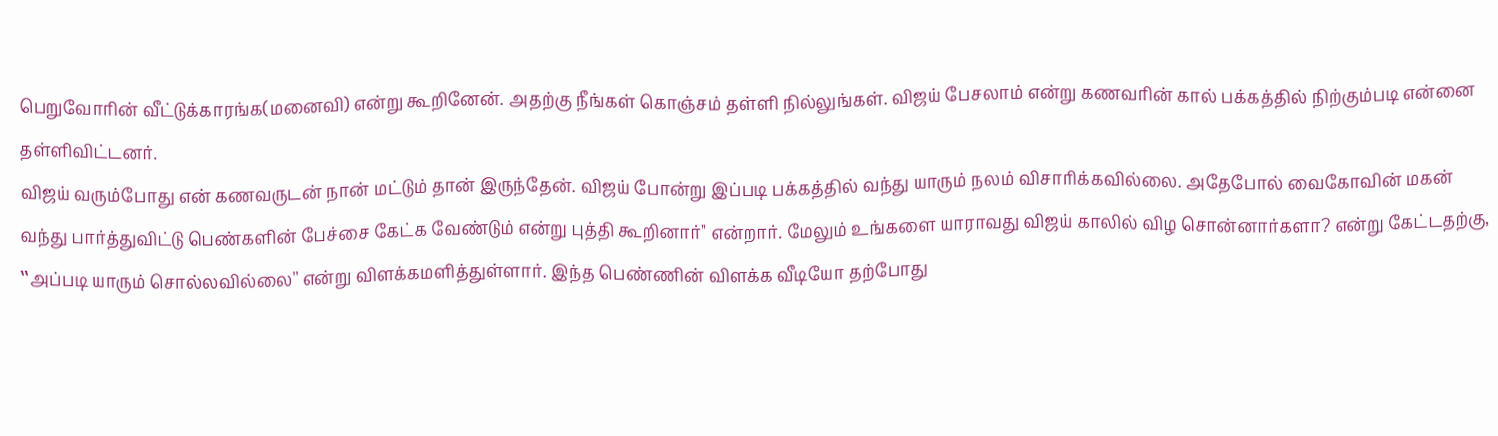பெறுவோரின் வீட்டுக்காரங்க(மனைவி) என்று கூறினேன். அதற்கு நீங்கள் கொஞ்சம் தள்ளி நில்லுங்கள். விஜய் பேசலாம் என்று கணவரின் கால் பக்கத்தில் நிற்கும்படி என்னை தள்ளிவிட்டனர்.
விஜய் வரும்போது என் கணவருடன் நான் மட்டும் தான் இருந்தேன். விஜய் போன்று இப்படி பக்கத்தில் வந்து யாரும் நலம் விசாரிக்கவில்லை. அதேபோல் வைகோவின் மகன் வந்து பார்த்துவிட்டு பெண்களின் பேச்சை கேட்க வேண்டும் என்று புத்தி கூறினார்'' என்றார். மேலும் உங்களை யாராவது விஜய் காலில் விழ சொன்னார்களா? என்று கேட்டதற்கு, ‛‛அப்படி யாரும் சொல்லவில்லை'' என்று விளக்கமளித்துள்ளார். இந்த பெண்ணின் விளக்க வீடியோ தற்போது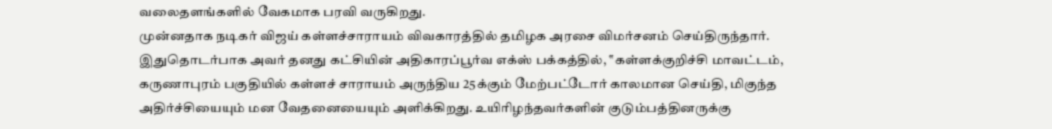வலைதளங்களில் வேகமாக பரவி வருகிறது.
முன்னதாக நடிகர் விஜய் கள்ளச்சாராயம் விவகாரத்தில் தமிழக அரசை விமர்சனம் செய்திருந்தார். இதுதொடர்பாக அவர் தனது கட்சியின் அதிகாரப்பூர்வ எக்ஸ் பக்கத்தில், ‛‛கள்ளக்குறிச்சி மாவட்டம், கருணாபுரம் பகுதியில் கள்ளச் சாராயம் அருந்திய 25க்கும் மேற்பட்டோர் காலமான செய்தி, மிகுந்த அதிர்ச்சியையும் மன வேதனையையும் அளிக்கிறது. உயிரிழந்தவர்களின் குடும்பத்தினருக்கு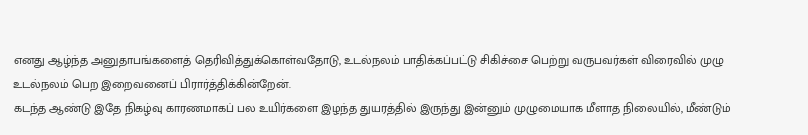எனது ஆழ்ந்த அனுதாபங்களைத் தெரிவித்துக்கொள்வதோடு, உடல்நலம் பாதிக்கப்பட்டு சிகிச்சை பெற்று வருபவர்கள் விரைவில் முழு உடல்நலம் பெற இறைவனைப் பிரார்த்திக்கின்றேன்.
கடந்த ஆண்டு இதே நிகழ்வு காரணமாகப் பல உயிர்களை இழந்த துயரத்தில் இருந்து இன்னும் முழுமையாக மீளாத நிலையில், மீண்டும்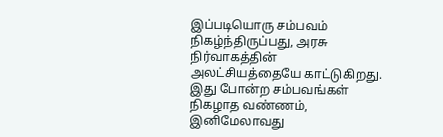இப்படியொரு சம்பவம் நிகழ்ந்திருப்பது, அரசு நிர்வாகத்தின் அலட்சியத்தையே காட்டுகிறது. இது போன்ற சம்பவங்கள் நிகழாத வண்ணம், இனிமேலாவது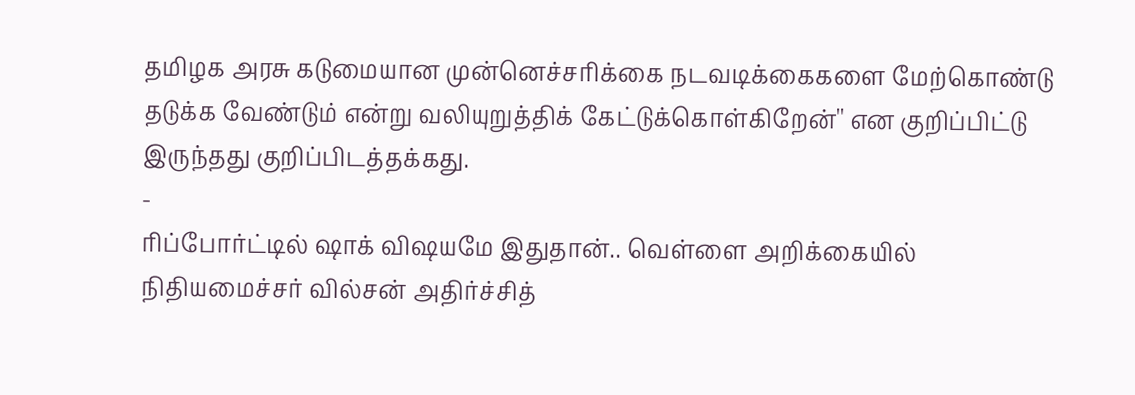தமிழக அரசு கடுமையான முன்னெச்சரிக்கை நடவடிக்கைகளை மேற்கொண்டு தடுக்க வேண்டும் என்று வலியுறுத்திக் கேட்டுக்கொள்கிறேன்'' என குறிப்பிட்டு இருந்தது குறிப்பிடத்தக்கது.
-
ரிப்போர்ட்டில் ஷாக் விஷயமே இதுதான்.. வெள்ளை அறிக்கையில் நிதியமைச்சர் வில்சன் அதிர்ச்சித்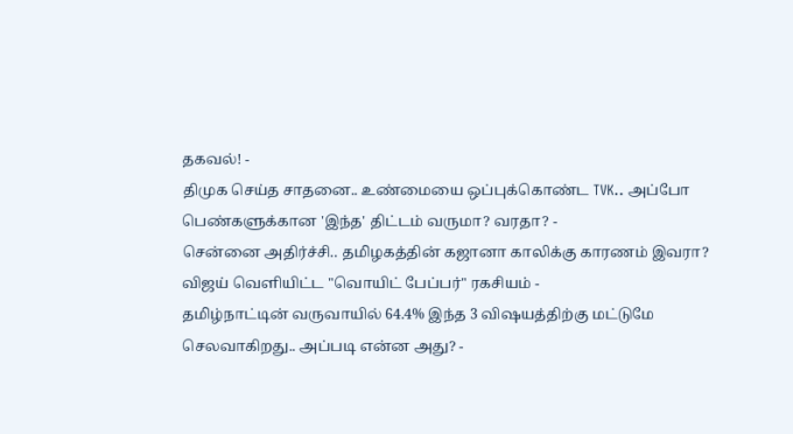தகவல்! -
திமுக செய்த சாதனை.. உண்மையை ஒப்புக்கொண்ட TVK.. அப்போ பெண்களுக்கான 'இந்த' திட்டம் வருமா? வரதா? -
சென்னை அதிர்ச்சி.. தமிழகத்தின் கஜானா காலிக்கு காரணம் இவரா? விஜய் வெளியிட்ட "வொயிட் பேப்பர்" ரகசியம் -
தமிழ்நாட்டின் வருவாயில் 64.4% இந்த 3 விஷயத்திற்கு மட்டுமே செலவாகிறது.. அப்படி என்ன அது? -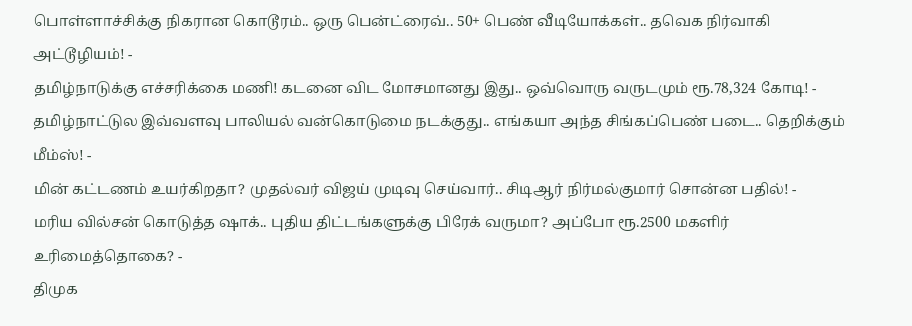பொள்ளாச்சிக்கு நிகரான கொடூரம்.. ஒரு பென்ட்ரைவ்.. 50+ பெண் வீடியோக்கள்.. தவெக நிர்வாகி அட்டூழியம்! -
தமிழ்நாடுக்கு எச்சரிக்கை மணி! கடனை விட மோசமானது இது.. ஒவ்வொரு வருடமும் ரூ.78,324 கோடி! -
தமிழ்நாட்டுல இவ்வளவு பாலியல் வன்கொடுமை நடக்குது.. எங்கயா அந்த சிங்கப்பெண் படை.. தெறிக்கும் மீம்ஸ்! -
மின் கட்டணம் உயர்கிறதா? முதல்வர் விஜய் முடிவு செய்வார்.. சிடிஆர் நிர்மல்குமார் சொன்ன பதில்! -
மரிய வில்சன் கொடுத்த ஷாக்.. புதிய திட்டங்களுக்கு பிரேக் வருமா? அப்போ ரூ.2500 மகளிர் உரிமைத்தொகை? -
திமுக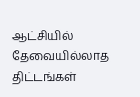ஆட்சியில் தேவையில்லாத திட்டங்கள்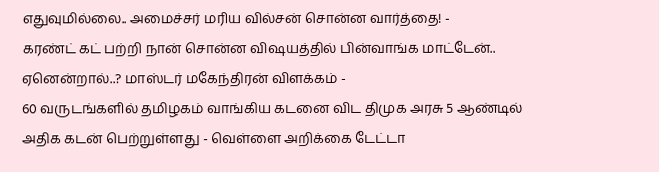எதுவுமில்லை.. அமைச்சர் மரிய வில்சன் சொன்ன வார்த்தை! -
கரண்ட் கட் பற்றி நான் சொன்ன விஷயத்தில் பின்வாங்க மாட்டேன்.. ஏனென்றால்..? மாஸ்டர் மகேந்திரன் விளக்கம் -
60 வருடங்களில் தமிழகம் வாங்கிய கடனை விட திமுக அரசு 5 ஆண்டில் அதிக கடன் பெற்றுள்ளது - வெள்ளை அறிக்கை டேட்டா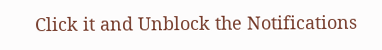Click it and Unblock the Notifications